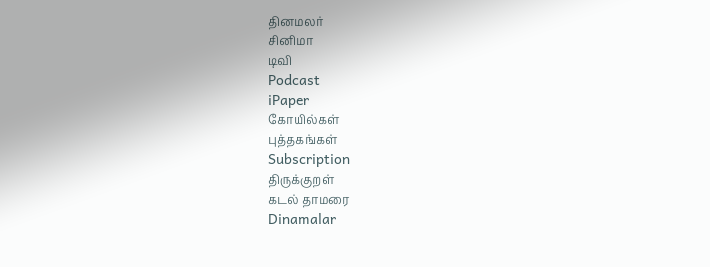தினமலர்
சினிமா
டிவி
Podcast
iPaper
கோயில்கள்
புத்தகங்கள்
Subscription
திருக்குறள்
கடல் தாமரை
Dinamalar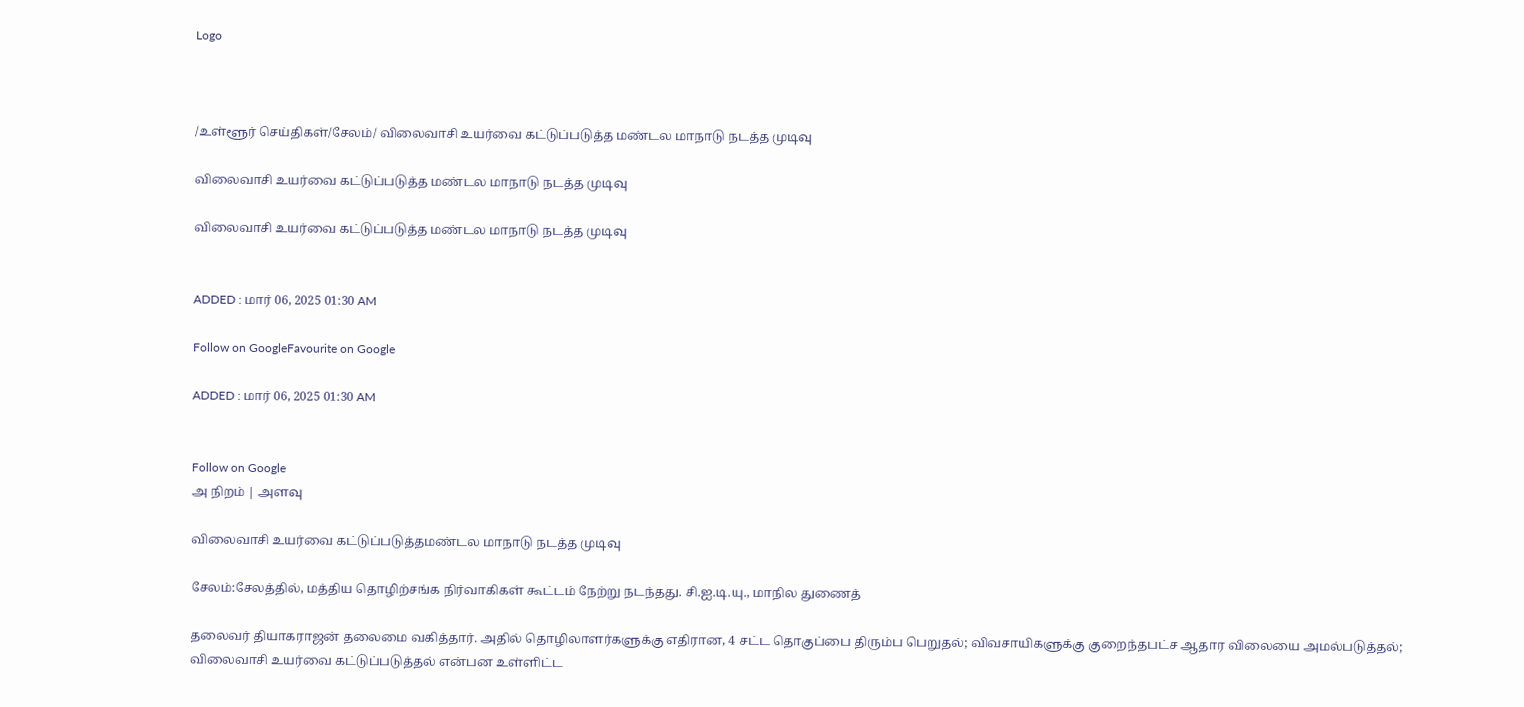Logo



/உள்ளூர் செய்திகள்/சேலம்/ விலைவாசி உயர்வை கட்டுப்படுத்த மண்டல மாநாடு நடத்த முடிவு

விலைவாசி உயர்வை கட்டுப்படுத்த மண்டல மாநாடு நடத்த முடிவு

விலைவாசி உயர்வை கட்டுப்படுத்த மண்டல மாநாடு நடத்த முடிவு


ADDED : மார் 06, 2025 01:30 AM

Follow on GoogleFavourite on Google

ADDED : மார் 06, 2025 01:30 AM


Follow on Google
அ நிறம் | அளவு

விலைவாசி உயர்வை கட்டுப்படுத்தமண்டல மாநாடு நடத்த முடிவு

சேலம்:சேலத்தில், மத்திய தொழிற்சங்க நிர்வாகிகள் கூட்டம் நேற்று நடந்தது. சி.ஐ.டி.யு., மாநில துணைத்

தலைவர் தியாகராஜன் தலைமை வகித்தார். அதில் தொழிலாளர்களுக்கு எதிரான, 4 சட்ட தொகுப்பை திரும்ப பெறுதல்; விவசாயிகளுக்கு குறைந்தபட்ச ஆதார விலையை அமல்படுத்தல்; விலைவாசி உயர்வை கட்டுப்படுத்தல் என்பன உள்ளிட்ட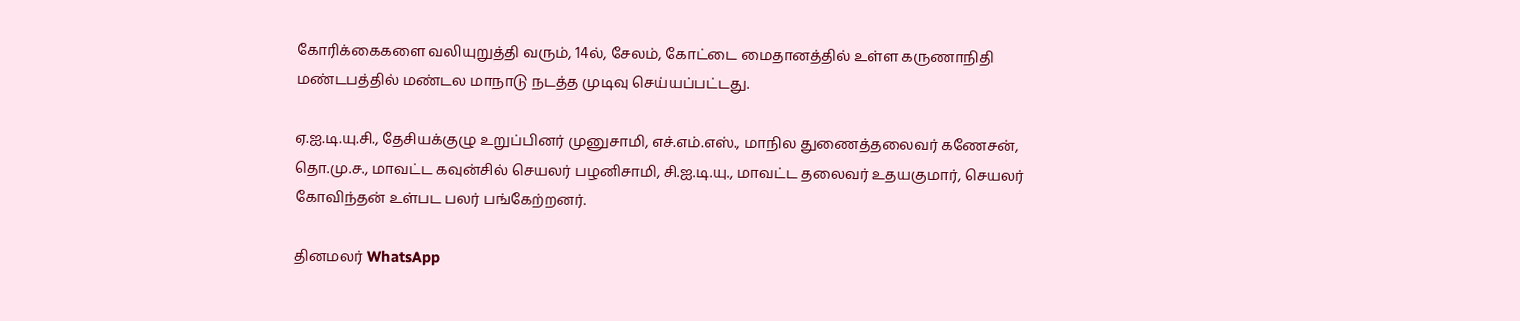கோரிக்கைகளை வலியுறுத்தி வரும், 14ல், சேலம், கோட்டை மைதானத்தில் உள்ள கருணாநிதி மண்டபத்தில் மண்டல மாநாடு நடத்த முடிவு செய்யப்பட்டது.

ஏ.ஐ.டி.யு.சி., தேசியக்குழு உறுப்பினர் முனுசாமி, எச்.எம்.எஸ்., மாநில துணைத்தலைவர் கணேசன், தொ.மு.ச., மாவட்ட கவுன்சில் செயலர் பழனிசாமி, சி.ஐ.டி.யு., மாவட்ட தலைவர் உதயகுமார், செயலர் கோவிந்தன் உள்பட பலர் பங்கேற்றனர்.

தினமலர் WhatsApp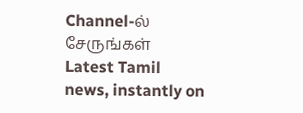Channel-ல் சேருங்கள்
Latest Tamil news, instantly on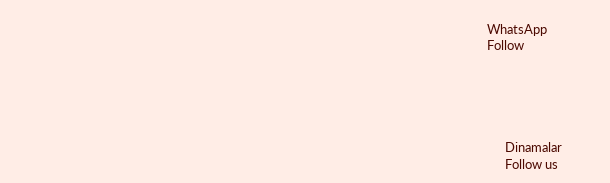WhatsApp
Follow





      Dinamalar
      Follow us